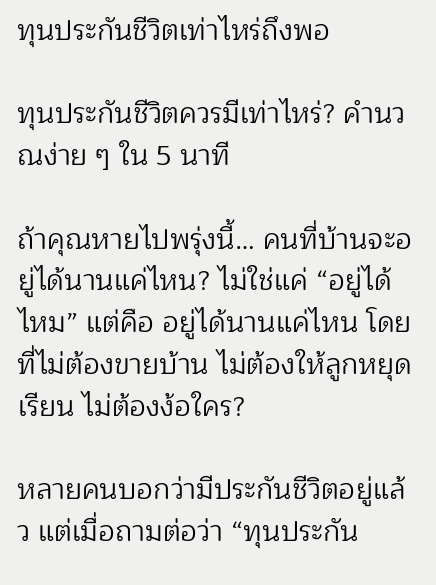ทุนประกันชีวิตเท่าไหร่ถึงพอ

ทุนประกันชีวิตควรมีเท่าไหร่? คำนวณง่าย ๆ ใน 5 นาที

ถ้าคุณหายไปพรุ่งนี้… คนที่บ้านจะอยู่ได้นานแค่ไหน? ไม่ใช่แค่ “อยู่ได้ไหม” แต่คือ อยู่ได้นานแค่ไหน โดยที่ไม่ต้องขายบ้าน ไม่ต้องให้ลูกหยุดเรียน ไม่ต้องง้อใคร?

หลายคนบอกว่ามีประกันชีวิตอยู่แล้ว แต่เมื่อถามต่อว่า “ทุนประกัน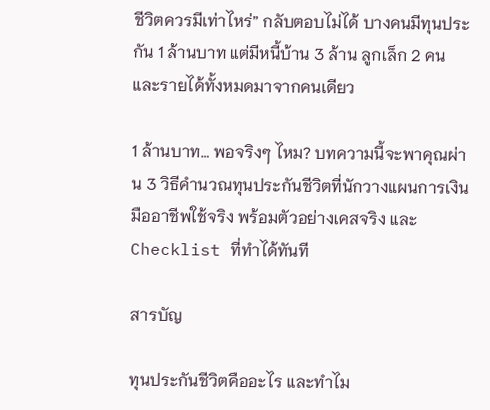ชีวิตควรมีเท่าไหร่” กลับตอบไม่ได้ บางคนมีทุนประกัน 1 ล้านบาท แต่มีหนี้บ้าน 3 ล้าน ลูกเล็ก 2 คน และรายได้ทั้งหมดมาจากคนเดียว

1 ล้านบาท… พอจริงๆ ไหม? บทความนี้จะพาคุณผ่าน 3 วิธีคำนวณทุนประกันชีวิตที่นักวางแผนการเงินมืออาชีพใช้จริง พร้อมตัวอย่างเคสจริง และ Checklist ที่ทำได้ทันที

สารบัญ

ทุนประกันชีวิตคืออะไร และทำไม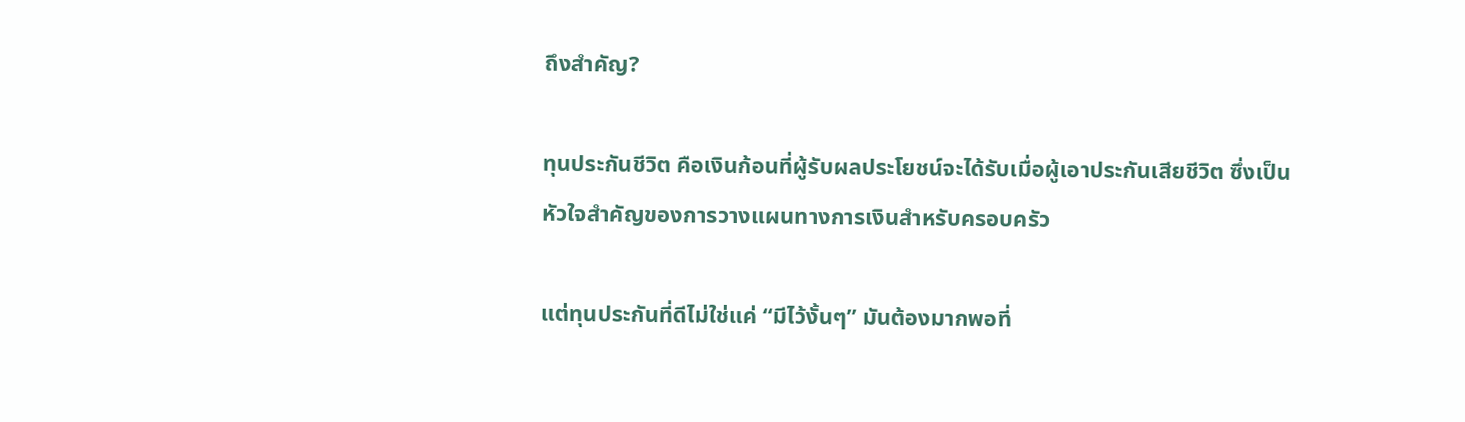ถึงสำคัญ?

ทุนประกันชีวิต คือเงินก้อนที่ผู้รับผลประโยชน์จะได้รับเมื่อผู้เอาประกันเสียชีวิต ซึ่งเป็นหัวใจสำคัญของการวางแผนทางการเงินสำหรับครอบครัว

แต่ทุนประกันที่ดีไม่ใช่แค่ “มีไว้งั้นๆ” มันต้องมากพอที่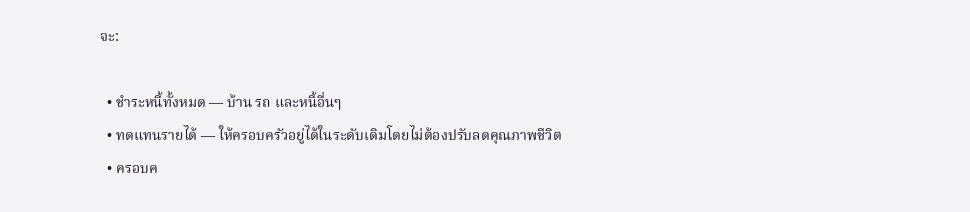จะ:

  • ชำระหนี้ทั้งหมด — บ้าน รถ และหนี้อื่นๆ
  • ทดแทนรายได้ — ให้ครอบครัวอยู่ได้ในระดับเดิมโดยไม่ต้องปรับลดคุณภาพชีวิต
  • ครอบค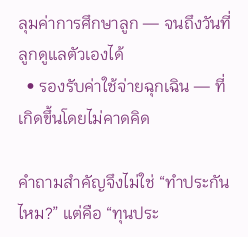ลุมค่าการศึกษาลูก — จนถึงวันที่ลูกดูแลตัวเองได้
  • รองรับค่าใช้จ่ายฉุกเฉิน — ที่เกิดขึ้นโดยไม่คาดคิด

คำถามสำคัญจึงไม่ใช่ “ทำประกันไหม?” แต่คือ “ทุนประ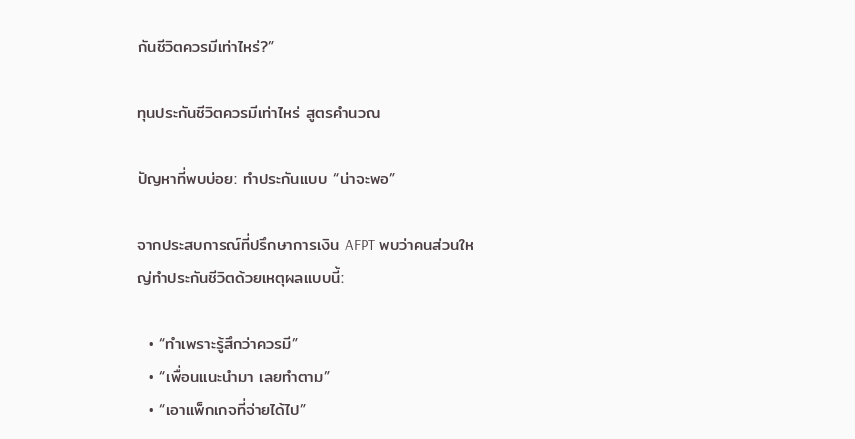กันชีวิตควรมีเท่าไหร่?”

ทุนประกันชีวิตควรมีเท่าไหร่ สูตรคำนวณ

ปัญหาที่พบบ่อย: ทำประกันแบบ “น่าจะพอ”

จากประสบการณ์ที่ปรึกษาการเงิน AFPT พบว่าคนส่วนใหญ่ทำประกันชีวิตด้วยเหตุผลแบบนี้:

  • “ทำเพราะรู้สึกว่าควรมี”
  • “เพื่อนแนะนำมา เลยทำตาม”
  • “เอาแพ็กเกจที่จ่ายได้ไป”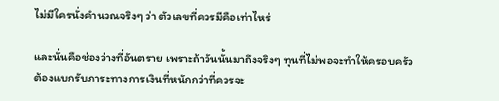ไม่มีใครนั่งคำนวณจริงๆ ว่า ตัวเลขที่ควรมีคือเท่าไหร่

และนั่นคือช่องว่างที่อันตราย เพราะถ้าวันนั้นมาถึงจริงๆ ทุนที่ไม่พอจะทำให้ครอบครัวต้องแบกรับภาระทางการเงินที่หนักกว่าที่ควรจะ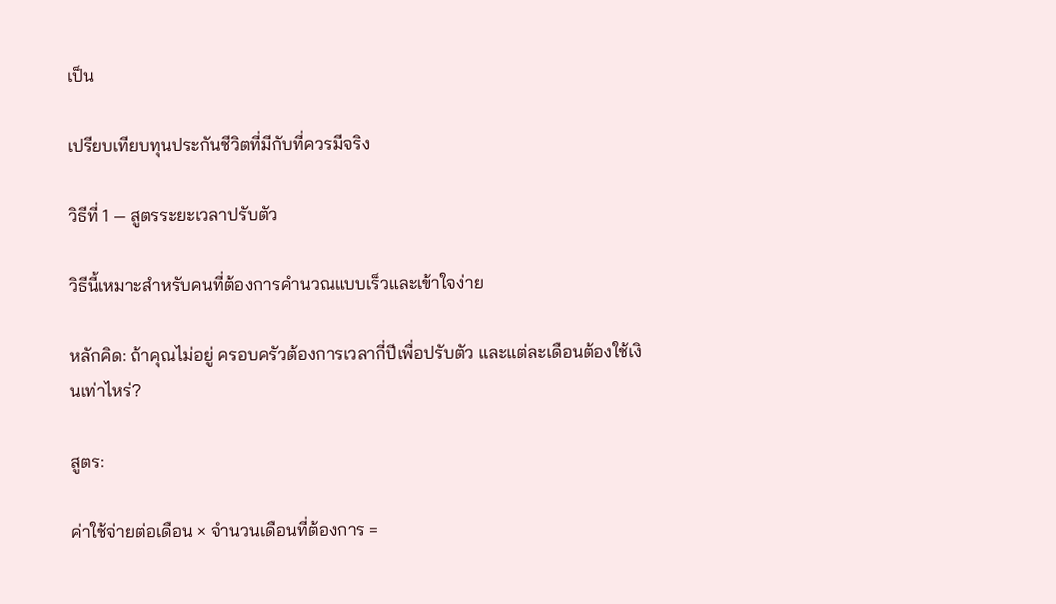เป็น

เปรียบเทียบทุนประกันชีวิตที่มีกับที่ควรมีจริง

วิธีที่ 1 — สูตรระยะเวลาปรับตัว

วิธีนี้เหมาะสำหรับคนที่ต้องการคำนวณแบบเร็วและเข้าใจง่าย

หลักคิด: ถ้าคุณไม่อยู่ ครอบครัวต้องการเวลากี่ปีเพื่อปรับตัว และแต่ละเดือนต้องใช้เงินเท่าไหร่?

สูตร:

ค่าใช้จ่ายต่อเดือน × จำนวนเดือนที่ต้องการ =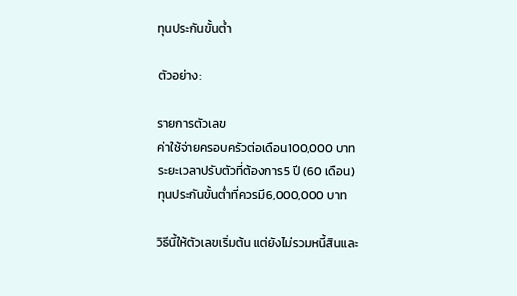ทุนประกันขั้นต่ำ

ตัวอย่าง:

รายการตัวเลข
ค่าใช้จ่ายครอบครัวต่อเดือน100,000 บาท
ระยะเวลาปรับตัวที่ต้องการ5 ปี (60 เดือน)
ทุนประกันขั้นต่ำที่ควรมี6,000,000 บาท

วิธีนี้ให้ตัวเลขเริ่มต้น แต่ยังไม่รวมหนี้สินและ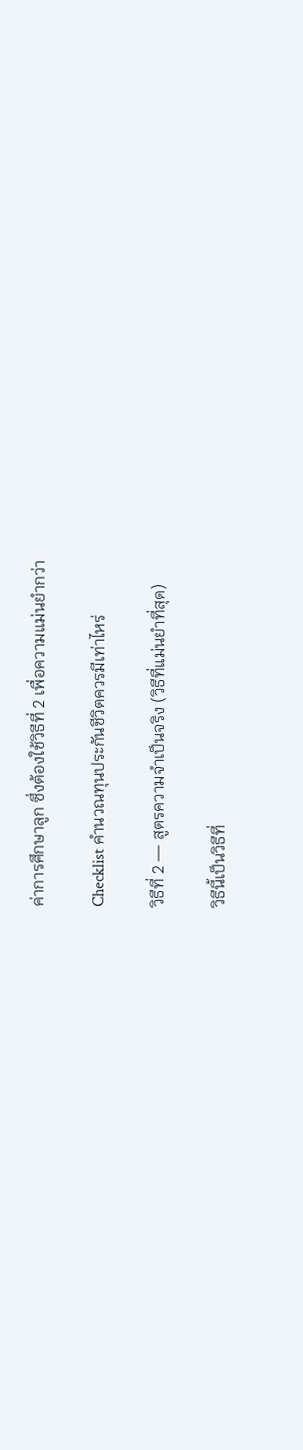ค่าการศึกษาลูก ซึ่งต้องใช้วิธีที่ 2 เพื่อความแม่นยำกว่า

Checklist คำนวณทุนประกันชีวิตควรมีเท่าไหร่

วิธีที่ 2 — สูตรความจำเป็นจริง (วิธีที่แม่นยำที่สุด)

วิธีนี้เป็นวิธีที่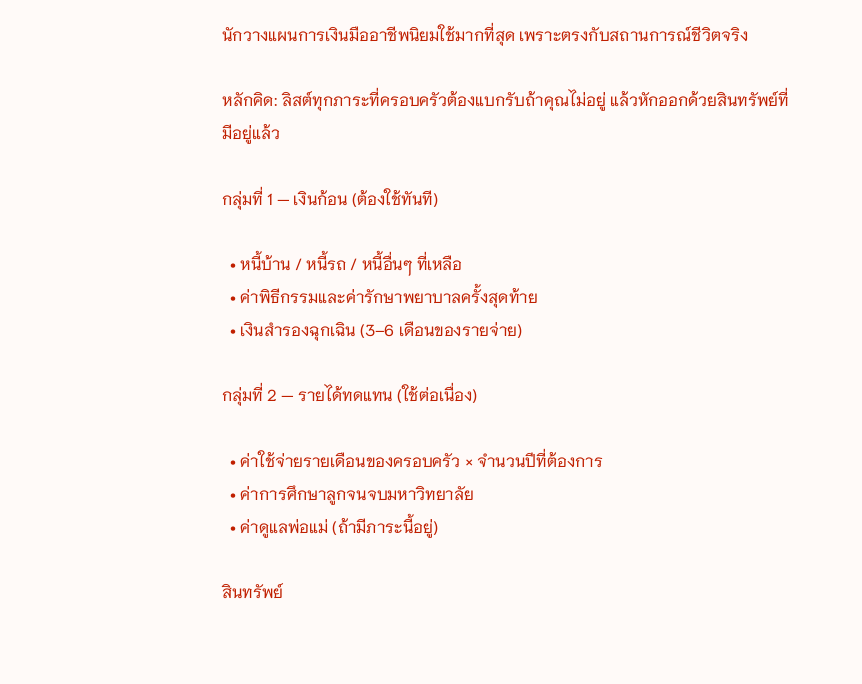นักวางแผนการเงินมืออาชีพนิยมใช้มากที่สุด เพราะตรงกับสถานการณ์ชีวิตจริง

หลักคิด: ลิสต์ทุกภาระที่ครอบครัวต้องแบกรับถ้าคุณไม่อยู่ แล้วหักออกด้วยสินทรัพย์ที่มีอยู่แล้ว

กลุ่มที่ 1 — เงินก้อน (ต้องใช้ทันที)

  • หนี้บ้าน / หนี้รถ / หนี้อื่นๆ ที่เหลือ
  • ค่าพิธีกรรมและค่ารักษาพยาบาลครั้งสุดท้าย
  • เงินสำรองฉุกเฉิน (3–6 เดือนของรายจ่าย)

กลุ่มที่ 2 — รายได้ทดแทน (ใช้ต่อเนื่อง)

  • ค่าใช้จ่ายรายเดือนของครอบครัว × จำนวนปีที่ต้องการ
  • ค่าการศึกษาลูกจนจบมหาวิทยาลัย
  • ค่าดูแลพ่อแม่ (ถ้ามีภาระนี้อยู่)

สินทรัพย์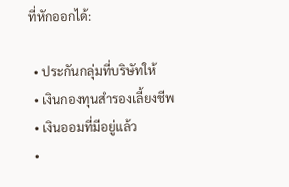ที่หักออกได้:

  • ประกันกลุ่มที่บริษัทให้
  • เงินกองทุนสำรองเลี้ยงชีพ
  • เงินออมที่มีอยู่แล้ว
  •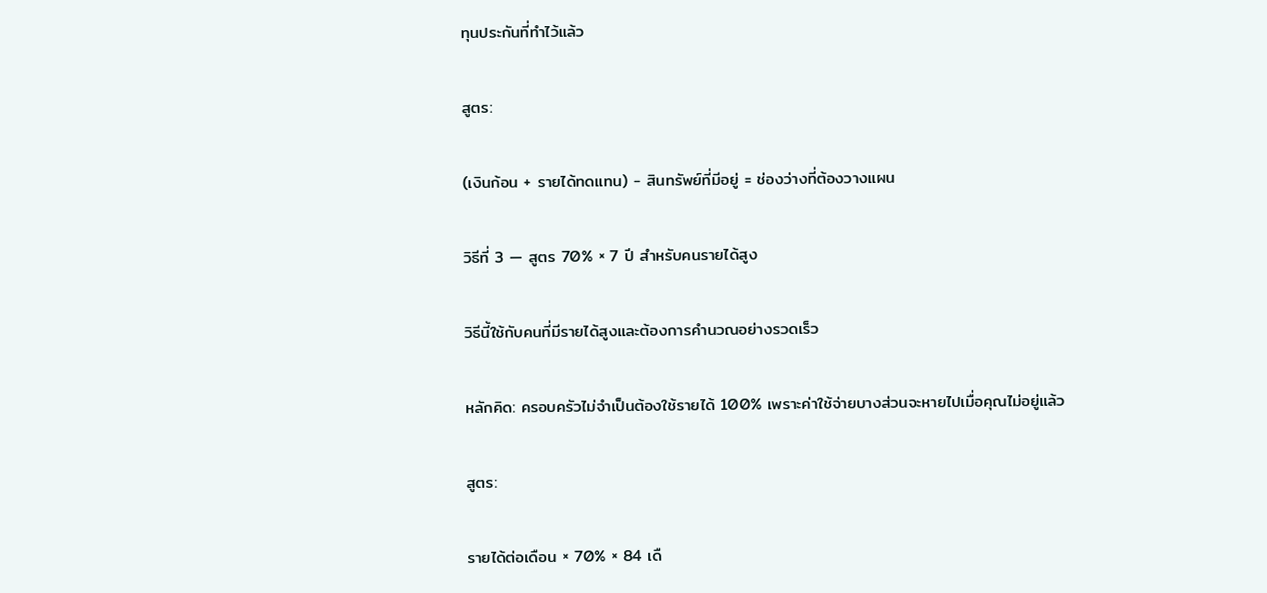ทุนประกันที่ทำไว้แล้ว

สูตร:

(เงินก้อน + รายได้ทดแทน) − สินทรัพย์ที่มีอยู่ = ช่องว่างที่ต้องวางแผน

วิธีที่ 3 — สูตร 70% × 7 ปี สำหรับคนรายได้สูง

วิธีนี้ใช้กับคนที่มีรายได้สูงและต้องการคำนวณอย่างรวดเร็ว

หลักคิด: ครอบครัวไม่จำเป็นต้องใช้รายได้ 100% เพราะค่าใช้จ่ายบางส่วนจะหายไปเมื่อคุณไม่อยู่แล้ว

สูตร:

รายได้ต่อเดือน × 70% × 84 เดื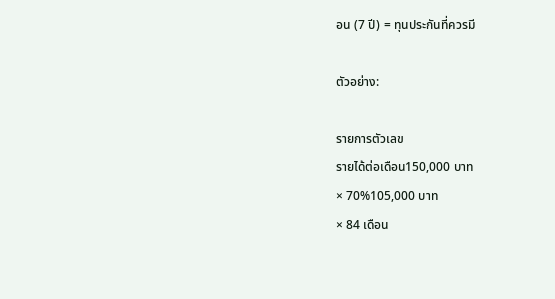อน (7 ปี) = ทุนประกันที่ควรมี

ตัวอย่าง:

รายการตัวเลข
รายได้ต่อเดือน150,000 บาท
× 70%105,000 บาท
× 84 เดือน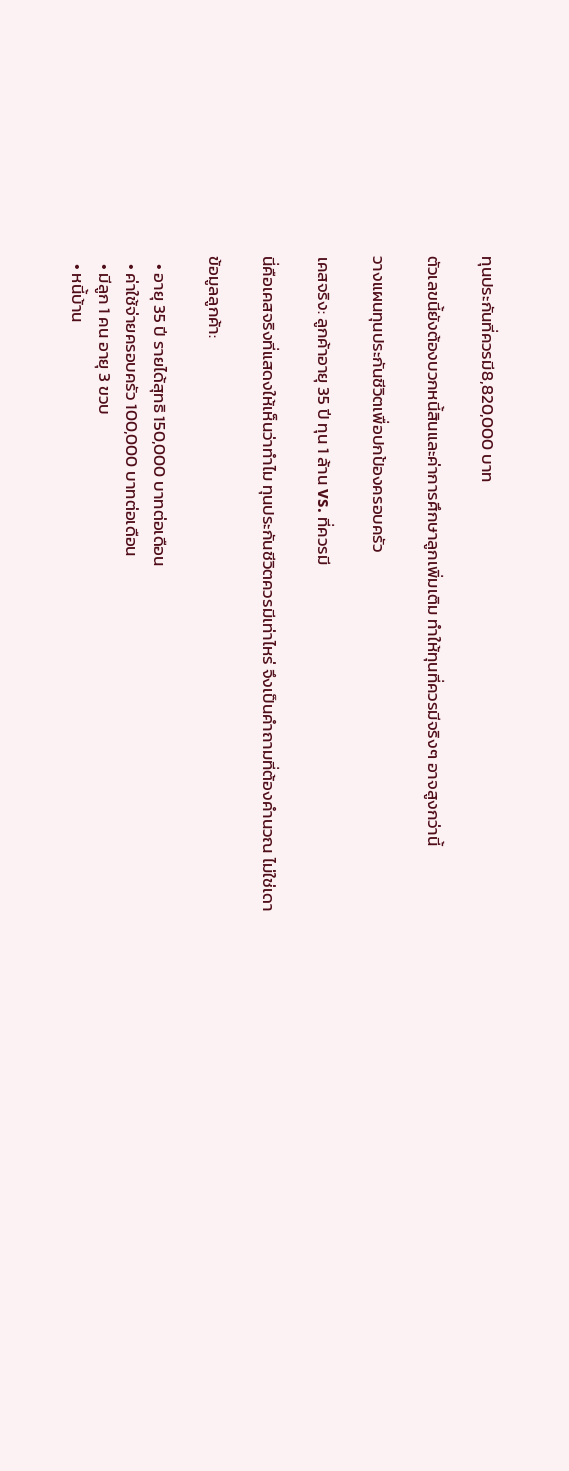ทุนประกันที่ควรมี8,820,000 บาท

ตัวเลขนี้ยังต้องบวกหนี้สินและค่าการศึกษาลูกเพิ่มเติม ทำให้ทุนที่ควรมีจริงๆ อาจสูงกว่านี้

วางแผนทุนประกันชีวิตเพื่อปกป้องครอบครัว

เคสจริง: ลูกค้าอายุ 35 ปี ทุน 1 ล้าน vs. ที่ควรมี

นี่คือเคสจริงที่แสดงให้เห็นว่าทำไม ทุนประกันชีวิตควรมีเท่าไหร่ จึงเป็นคำถามที่ต้องคำนวณ ไม่ใช่เดา

ข้อมูลลูกค้า:

  • อายุ 35 ปี รายได้สุทธิ 150,000 บาทต่อเดือน
  • ค่าใช้จ่ายครอบครัว 100,000 บาทต่อเดือน
  • มีลูก 1 คน อายุ 3 ขวบ
  • หนี้บ้าน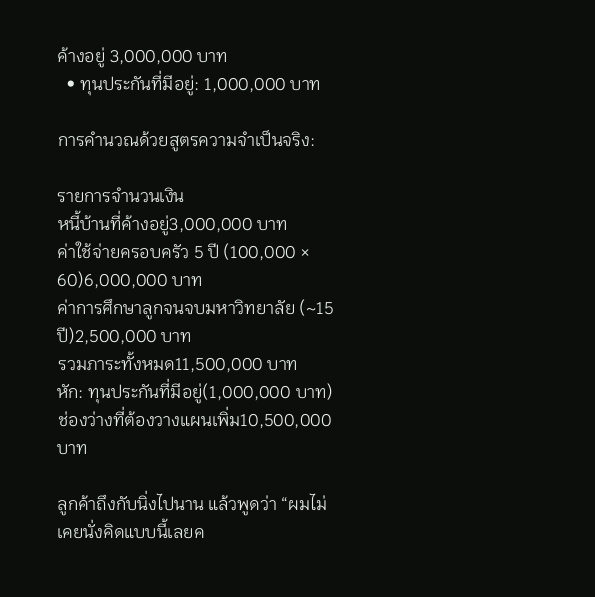ค้างอยู่ 3,000,000 บาท
  • ทุนประกันที่มีอยู่: 1,000,000 บาท

การคำนวณด้วยสูตรความจำเป็นจริง:

รายการจำนวนเงิน
หนี้บ้านที่ค้างอยู่3,000,000 บาท
ค่าใช้จ่ายครอบครัว 5 ปี (100,000 × 60)6,000,000 บาท
ค่าการศึกษาลูกจนจบมหาวิทยาลัย (~15 ปี)2,500,000 บาท
รวมภาระทั้งหมด11,500,000 บาท
หัก: ทุนประกันที่มีอยู่(1,000,000 บาท)
ช่องว่างที่ต้องวางแผนเพิ่ม10,500,000 บาท

ลูกค้าถึงกับนิ่งไปนาน แล้วพูดว่า “ผมไม่เคยนั่งคิดแบบนี้เลยค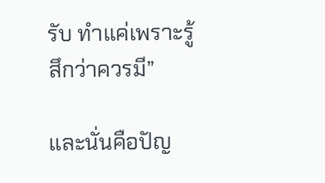รับ ทำแค่เพราะรู้สึกว่าควรมี”

และนั่นคือปัญ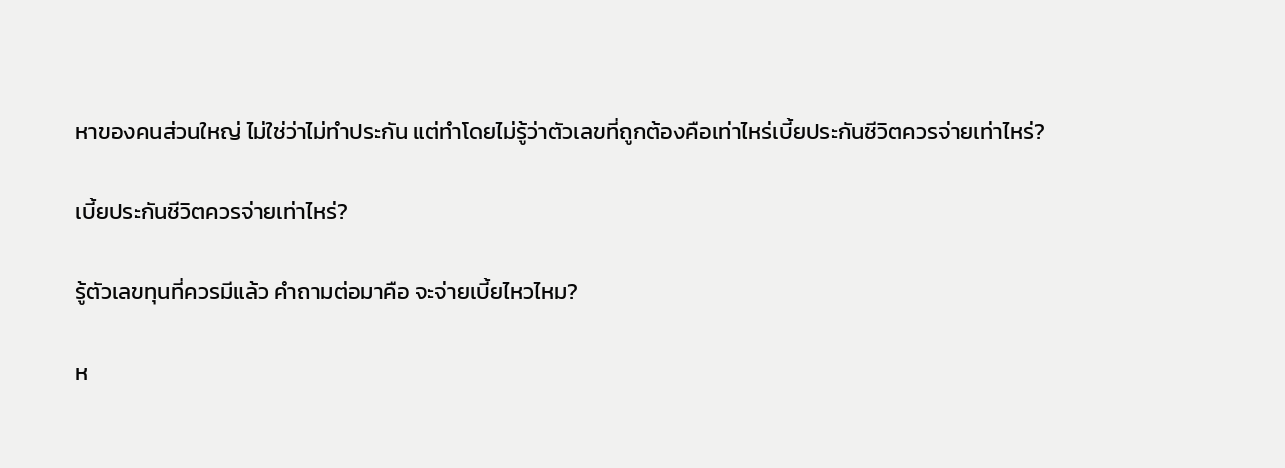หาของคนส่วนใหญ่ ไม่ใช่ว่าไม่ทำประกัน แต่ทำโดยไม่รู้ว่าตัวเลขที่ถูกต้องคือเท่าไหร่เบี้ยประกันชีวิตควรจ่ายเท่าไหร่?

เบี้ยประกันชีวิตควรจ่ายเท่าไหร่?

รู้ตัวเลขทุนที่ควรมีแล้ว คำถามต่อมาคือ จะจ่ายเบี้ยไหวไหม?

ห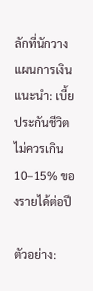ลักที่นักวางแผนการเงินแนะนำ: เบี้ยประกันชีวิตไม่ควรเกิน 10–15% ของรายได้ต่อปี

ตัวอย่าง: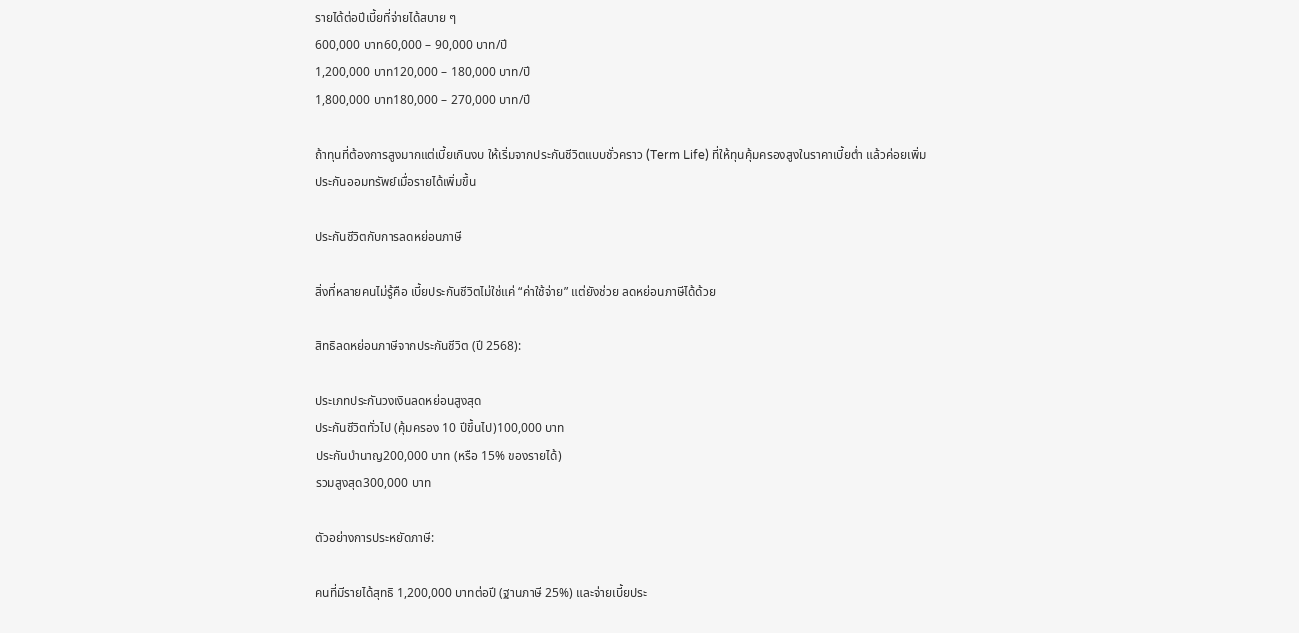รายได้ต่อปีเบี้ยที่จ่ายได้สบาย ๆ
600,000 บาท60,000 – 90,000 บาท/ปี
1,200,000 บาท120,000 – 180,000 บาท/ปี
1,800,000 บาท180,000 – 270,000 บาท/ปี

ถ้าทุนที่ต้องการสูงมากแต่เบี้ยเกินงบ ให้เริ่มจากประกันชีวิตแบบชั่วคราว (Term Life) ที่ให้ทุนคุ้มครองสูงในราคาเบี้ยต่ำ แล้วค่อยเพิ่มประกันออมทรัพย์เมื่อรายได้เพิ่มขึ้น

ประกันชีวิตกับการลดหย่อนภาษี

สิ่งที่หลายคนไม่รู้คือ เบี้ยประกันชีวิตไม่ใช่แค่ “ค่าใช้จ่าย” แต่ยังช่วย ลดหย่อนภาษีได้ด้วย

สิทธิลดหย่อนภาษีจากประกันชีวิต (ปี 2568):

ประเภทประกันวงเงินลดหย่อนสูงสุด
ประกันชีวิตทั่วไป (คุ้มครอง 10 ปีขึ้นไป)100,000 บาท
ประกันบำนาญ200,000 บาท (หรือ 15% ของรายได้)
รวมสูงสุด300,000 บาท

ตัวอย่างการประหยัดภาษี:

คนที่มีรายได้สุทธิ 1,200,000 บาทต่อปี (ฐานภาษี 25%) และจ่ายเบี้ยประ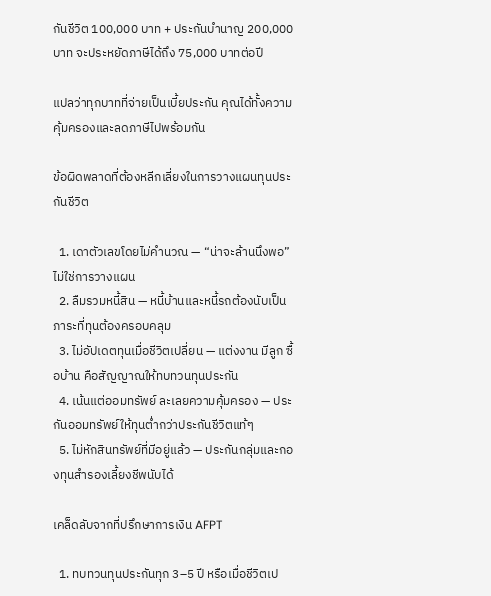กันชีวิต 100,000 บาท + ประกันบำนาญ 200,000 บาท จะประหยัดภาษีได้ถึง 75,000 บาทต่อปี

แปลว่าทุกบาทที่จ่ายเป็นเบี้ยประกัน คุณได้ทั้งความคุ้มครองและลดภาษีไปพร้อมกัน

ข้อผิดพลาดที่ต้องหลีกเลี่ยงในการวางแผนทุนประกันชีวิต

  1. เดาตัวเลขโดยไม่คำนวณ — “น่าจะล้านนึงพอ” ไม่ใช่การวางแผน
  2. ลืมรวมหนี้สิน — หนี้บ้านและหนี้รถต้องนับเป็นภาระที่ทุนต้องครอบคลุม
  3. ไม่อัปเดตทุนเมื่อชีวิตเปลี่ยน — แต่งงาน มีลูก ซื้อบ้าน คือสัญญาณให้ทบทวนทุนประกัน
  4. เน้นแต่ออมทรัพย์ ละเลยความคุ้มครอง — ประกันออมทรัพย์ให้ทุนต่ำกว่าประกันชีวิตแท้ๆ
  5. ไม่หักสินทรัพย์ที่มีอยู่แล้ว — ประกันกลุ่มและกองทุนสำรองเลี้ยงชีพนับได้

เคล็ดลับจากที่ปรึกษาการเงิน AFPT

  1. ทบทวนทุนประกันทุก 3–5 ปี หรือเมื่อชีวิตเป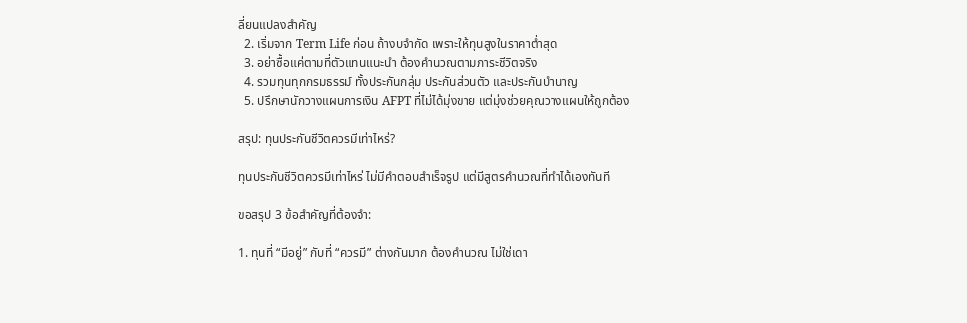ลี่ยนแปลงสำคัญ
  2. เริ่มจาก Term Life ก่อน ถ้างบจำกัด เพราะให้ทุนสูงในราคาต่ำสุด
  3. อย่าซื้อแค่ตามที่ตัวแทนแนะนำ ต้องคำนวณตามภาระชีวิตจริง
  4. รวมทุนทุกกรมธรรม์ ทั้งประกันกลุ่ม ประกันส่วนตัว และประกันบำนาญ
  5. ปรึกษานักวางแผนการเงิน AFPT ที่ไม่ได้มุ่งขาย แต่มุ่งช่วยคุณวางแผนให้ถูกต้อง

สรุป: ทุนประกันชีวิตควรมีเท่าไหร่?

ทุนประกันชีวิตควรมีเท่าไหร่ ไม่มีคำตอบสำเร็จรูป แต่มีสูตรคำนวณที่ทำได้เองทันที

ขอสรุป 3 ข้อสำคัญที่ต้องจำ:

1. ทุนที่ “มีอยู่” กับที่ “ควรมี” ต่างกันมาก ต้องคำนวณ ไม่ใช่เดา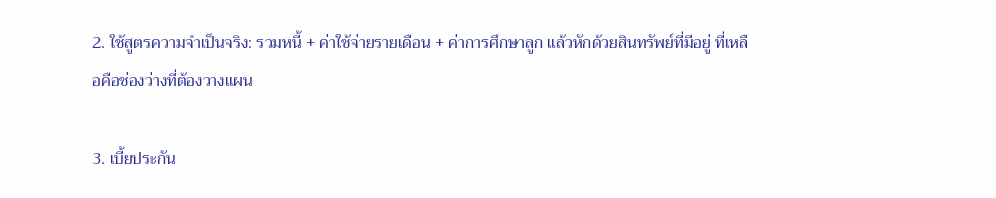2. ใช้สูตรความจำเป็นจริง: รวมหนี้ + ค่าใช้จ่ายรายเดือน + ค่าการศึกษาลูก แล้วหักด้วยสินทรัพย์ที่มีอยู่ ที่เหลือคือช่องว่างที่ต้องวางแผน

3. เบี้ยประกัน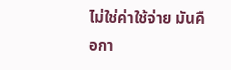ไม่ใช่ค่าใช้จ่าย มันคือกา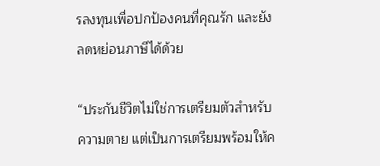รลงทุนเพื่อปกป้องคนที่คุณรัก และยังลดหย่อนภาษีได้ด้วย

“ประกันชีวิตไม่ใช่การเตรียมตัวสำหรับความตาย แต่เป็นการเตรียมพร้อมให้ค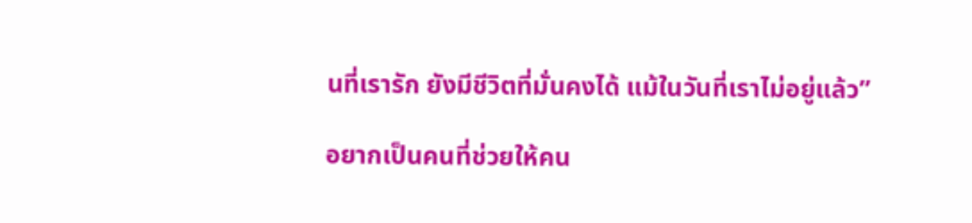นที่เรารัก ยังมีชีวิตที่มั่นคงได้ แม้ในวันที่เราไม่อยู่แล้ว”

อยากเป็นคนที่ช่วยให้คน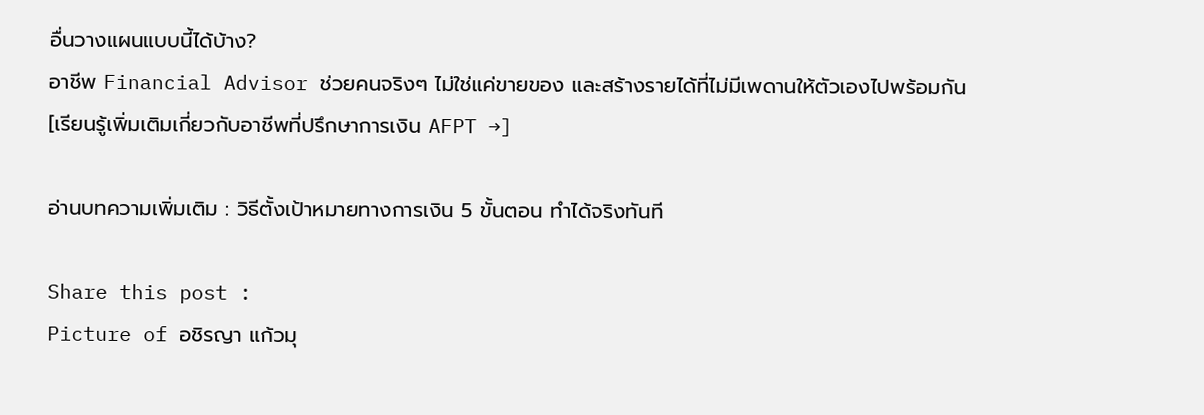อื่นวางแผนแบบนี้ได้บ้าง?
อาชีพ Financial Advisor ช่วยคนจริงๆ ไม่ใช่แค่ขายของ และสร้างรายได้ที่ไม่มีเพดานให้ตัวเองไปพร้อมกัน
[เรียนรู้เพิ่มเติมเกี่ยวกับอาชีพที่ปรึกษาการเงิน AFPT →]

อ่านบทความเพิ่มเติม : วิธีตั้งเป้าหมายทางการเงิน 5 ขั้นตอน ทำได้จริงทันที

Share this post :
Picture of อชิรญา แก้วมุ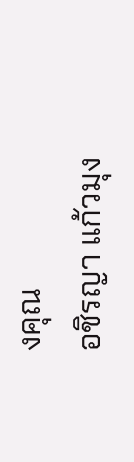งคุณ
อชิรญา แก้วมุง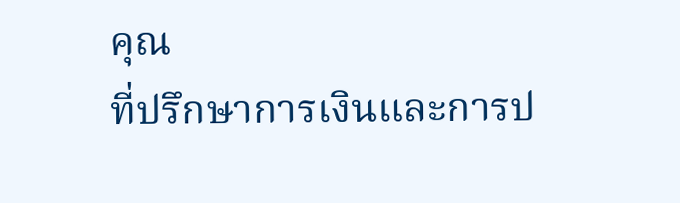คุณ
ที่ปรึกษาการเงินและการป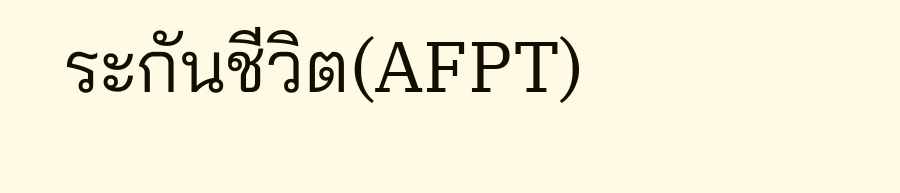ระกันชีวิต(AFPT)